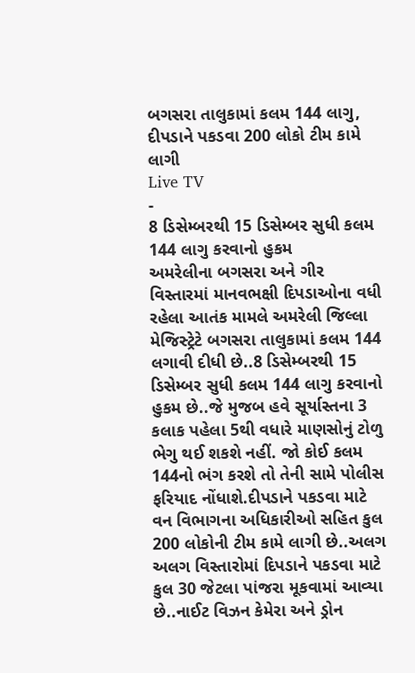બગસરા તાલુકામાં કલમ 144 લાગુ, દીપડાને પકડવા 200 લોકો ટીમ કામે લાગી
Live TV
-
8 ડિસેમ્બરથી 15 ડિસેમ્બર સુધી કલમ 144 લાગુ કરવાનો હુકમ
અમરેલીના બગસરા અને ગીર વિસ્તારમાં માનવભક્ષી દિપડાઓના વધી રહેલા આતંક મામલે અમરેલી જિલ્લા મેજિસ્ટ્રેટે બગસરા તાલુકામાં કલમ 144 લગાવી દીધી છે..8 ડિસેમ્બરથી 15 ડિસેમ્બર સુધી કલમ 144 લાગુ કરવાનો હુકમ છે..જે મુજબ હવે સૂર્યાસ્તના 3 કલાક પહેલા 5થી વધારે માણસોનું ટોળુ ભેગુ થઈ શકશે નહીં. જો કોઈ કલમ 144નો ભંગ કરશે તો તેની સામે પોલીસ ફરિયાદ નોંધાશે.દીપડાને પકડવા માટે વન વિભાગના અધિકારીઓ સહિત કુલ 200 લોકોની ટીમ કામે લાગી છે..અલગ અલગ વિસ્તારોમાં દિપડાને પકડવા માટે કુલ 30 જેટલા પાંજરા મૂકવામાં આવ્યા છે..નાઈટ વિઝન કેમેરા અને ડ્રોન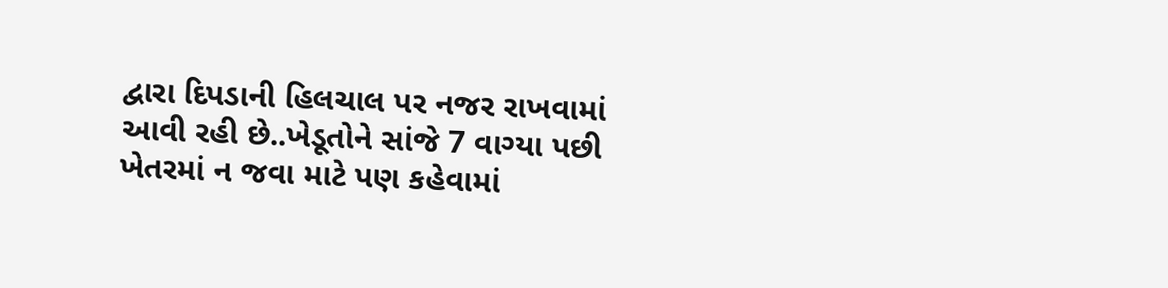દ્વારા દિપડાની હિલચાલ પર નજર રાખવામાં આવી રહી છે..ખેડૂતોને સાંજે 7 વાગ્યા પછી ખેતરમાં ન જવા માટે પણ કહેવામાં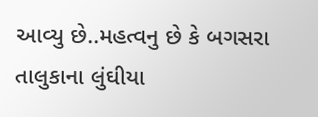આવ્યુ છે..મહત્વનુ છે કે બગસરા તાલુકાના લુંઘીયા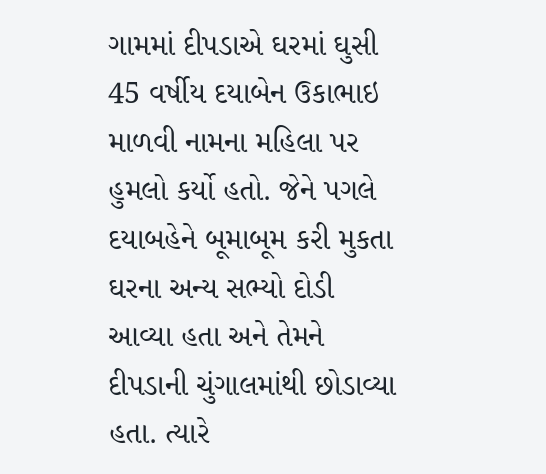ગામમાં દીપડાએ ઘરમાં ઘુસી 45 વર્ષીય દયાબેન ઉકાભાઇ માળવી નામના મહિલા પર હુમલો કર્યો હતો. જેને પગલે દયાબહેને બૂમાબૂમ કરી મુકતા ઘરના અન્ય સભ્યો દોડી આવ્યા હતા અને તેમને દીપડાની ચુંગાલમાંથી છોડાવ્યા હતા. ત્યારે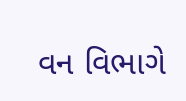વન વિભાગે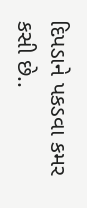દિપડાને પકડવા કમર કસી છે..